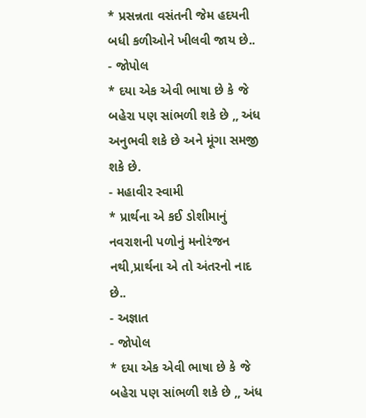* પ્રસન્નતા વસંતની જેમ હદયની બધી કળીઓને ખીલવી જાય છે..
- જોપોલ
* દયા એક એવી ભાષા છે કે જે બહેરા પણ સાંભળી શકે છે ,, અંધ અનુભવી શકે છે અને મૂંગા સમજી શકે છે.
- મહાવીર સ્વામી
* પ્રાર્થના એ કઈ ડોશીમાનું નવરાશની પળોનું મનોરંજન નથી,પ્રાર્થના એ તો અંતરનો નાદ છે..
- અજ્ઞાત
- જોપોલ
* દયા એક એવી ભાષા છે કે જે બહેરા પણ સાંભળી શકે છે ,, અંધ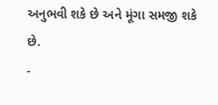અનુભવી શકે છે અને મૂંગા સમજી શકે છે.
-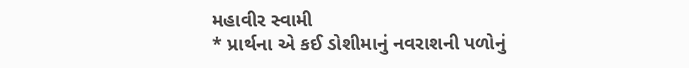મહાવીર સ્વામી
* પ્રાર્થના એ કઈ ડોશીમાનું નવરાશની પળોનું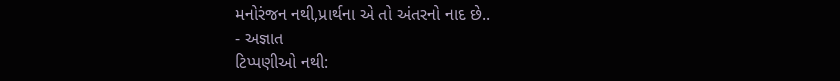મનોરંજન નથી,પ્રાર્થના એ તો અંતરનો નાદ છે..
- અજ્ઞાત
ટિપ્પણીઓ નથી: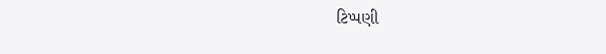ટિપ્પણી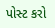પોસ્ટ કરો